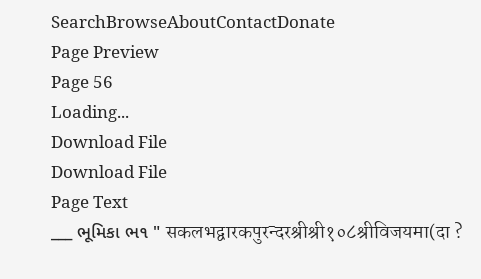SearchBrowseAboutContactDonate
Page Preview
Page 56
Loading...
Download File
Download File
Page Text
___ ભૂમિકા ભ૧ " सकलभद्वारकपुरन्दरश्रीश्री१०८श्रीविजयमा(दा ?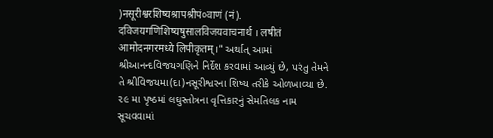)नसूरीश्वरशिष्यश्रापश्रीपं०वाणं (नं). दविजयगणिशिष्यषुसालविजयवाचनार्थ । लषीतं आमोदनगरमध्ये लिपीकृतम्।" અર્થાત્ આમાં શ્રીઆનન્દવિજયગણિને નિર્દેશ કરવામાં આવ્યું છે, પરંતુ તેમને તે શ્રીવિજયમા(દા)નસૂરીશ્વરના શિષ્ય તરીકે ઓળખાવ્યા છે. ૨૯ મા પૃષ્ઠમાં લઘુસ્તોત્રના વૃત્તિકારનું સેમતિલક નામ સૂચવવામાં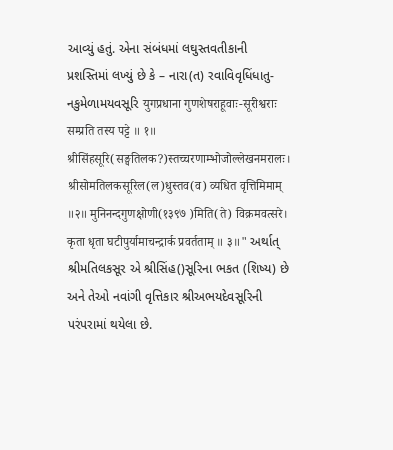આવ્યું હતું. એના સંબંધમાં લઘુસ્તવતીકાની પ્રશસ્તિમાં લખ્યું છે કે – નારા(ત) રવાવિવૃધિંધાતુ-નકુમેળામયવસૂરિ युगप्रधाना गुणशेषराहूवाः-सूरीश्वराः सम्प्रति तस्य पट्टे ॥ १॥ श्रीसिंहसूरि(सङ्घतिलक?)स्तच्चरणाम्भोजोल्लेखनमरालः। श्रीसोमतिलकसूरिल(ल)धुस्तव(व) व्यधित वृत्तिमिमाम् ॥२॥ मुनिनन्दगुणक्षोणी(१३९७ )मिति(ते) विक्रमवत्सरे। कृता धृता घटीपुर्यामाचन्द्रार्क प्रवर्तताम् ॥ ३॥" અર્થાત્ શ્રીમતિલકસૂર એ શ્રીસિંહ()સૂરિના ભકત (શિષ્ય) છે અને તેઓ નવાંગી વૃત્તિકાર શ્રીઅભયદેવસૂરિની પરંપરામાં થયેલા છે.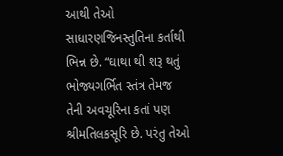આથી તેઓ સાધારણજિનસ્તુતિના કર્તાથી ભિન્ન છે. “ઘાથા થી શરૂ થતું ભોજ્યગર્ભિત સ્તંત્ર તેમજ તેની અવચૂરિના કતાં પણ શ્રીમતિલકસૂરિ છે. પરંતુ તેઓ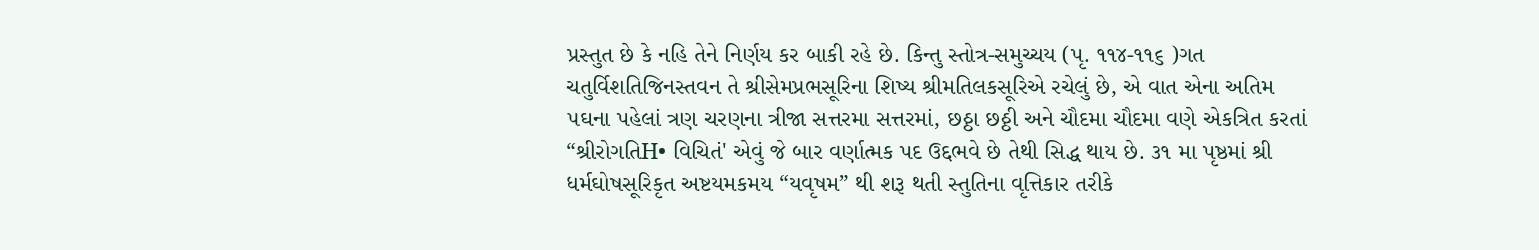પ્રસ્તુત છે કે નહિ તેને નિર્ણય કર બાકી રહે છે. કિન્તુ સ્તોત્ર-સમુચ્ચય (પૃ. ૧૧૪-૧૧૬ )ગત ચતુર્વિશતિજિનસ્તવન તે શ્રીસેમપ્રભસૂરિના શિષ્ય શ્રીમતિલકસૂરિએ રચેલું છે, એ વાત એના અતિમ ૫ઘના પહેલાં ત્રણ ચરણના ત્રીજા સત્તરમા સત્તરમાં, છઠ્ઠા છઠ્ઠી અને ચૌદમા ચૌદમા વણે એકત્રિત કરતાં “શ્રીરોગતિH• વિચિતં' એવું જે બાર વર્ણાત્મક પદ ઉદ્દભવે છે તેથી સિદ્ધ થાય છે. ૩૧ મા પૃષ્ઠમાં શ્રી ધર્મઘોષસૂરિકૃત અષ્ટયમકમય “યવૃષમ” થી શરૂ થતી સ્તુતિના વૃત્તિકાર તરીકે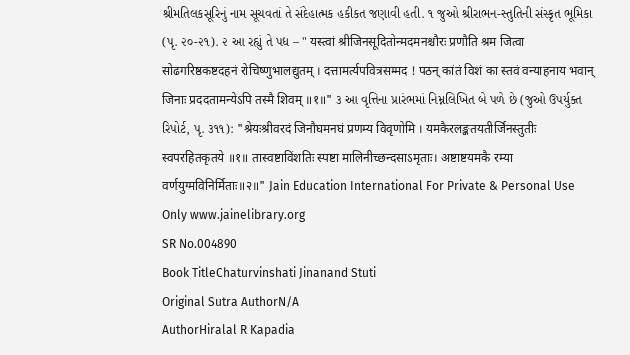શ્રીમતિલકસૂરિનું નામ સૂચવતાં તે સંદેહાત્મક હકીકત જણાવી હતી. ૧ જુઓ શ્રીરાભન-સ્તુતિની સંસ્કૃત ભૂમિકા (પૃ. ૨૦-૨૧). ૨ આ રહ્યું તે પદ્ય – " यस्त्वां श्रीजिनसूदितोन्मदमनश्चौरः प्रणौति श्रम जित्वा सोढगरिष्ठकष्टदहनं रोचिष्णुभालद्युतम् । दत्तामर्त्यपवित्रसम्मद ! पठन् कांतं विशं का स्तवं वन्याहनाय भवान् जिनाः प्रददतामन्येऽपि तस्मै शिवम् ॥१॥" ૩ આ વૃત્તિના પ્રારંભમાં નિમ્નલિખિત બે પળે છે (જુઓ ઉપર્યુક્ત રિપોર્ટ, પૃ. ૩૧૧): "श्रेयःश्रीवरदं जिनौघमनघं प्रणम्य विवृणोमि । यमकैरलङ्कतयतीर्जिनस्तुतीः स्वपरहितकृतये ॥१॥ तास्वष्टाविंशतिः स्पष्टा मालिनीच्छन्दसाऽमृताः। अष्टाष्टयमकै रम्या वर्णयुग्मविनिर्मिताः॥२॥" Jain Education International For Private & Personal Use Only www.jainelibrary.org
SR No.004890
Book TitleChaturvinshati Jinanand Stuti
Original Sutra AuthorN/A
AuthorHiralal R Kapadia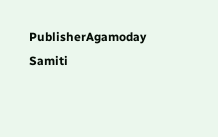PublisherAgamoday Samiti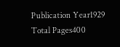Publication Year1929
Total Pages400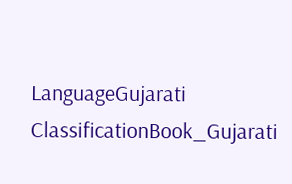LanguageGujarati
ClassificationBook_Gujarati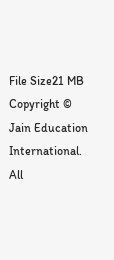File Size21 MB
Copyright © Jain Education International. All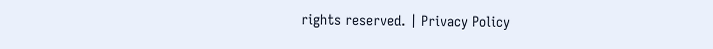rights reserved. | Privacy Policy